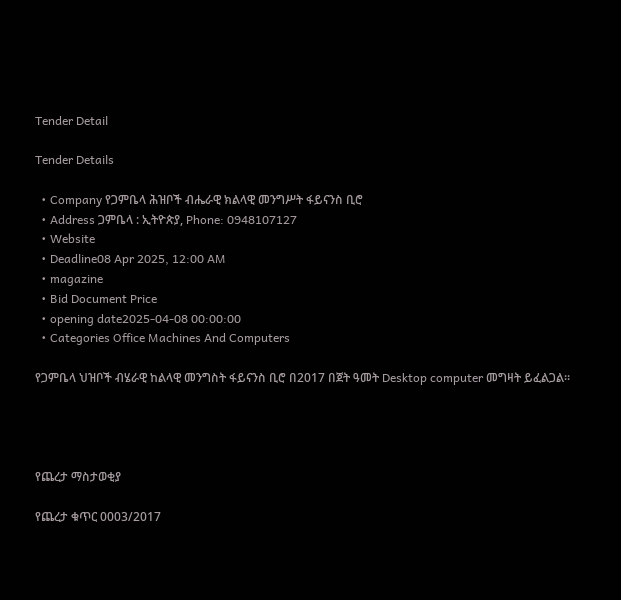Tender Detail

Tender Details

  • Company የጋምቤላ ሕዝቦች ብሔራዊ ክልላዊ መንግሥት ፋይናንስ ቢሮ
  • Address ጋምቤላ : ኢትዮጵያ, Phone: 0948107127
  • Website
  • Deadline08 Apr 2025, 12:00 AM
  • magazine
  • Bid Document Price
  • opening date2025-04-08 00:00:00
  • Categories Office Machines And Computers

የጋምቤላ ህዝቦች ብሄራዊ ከልላዊ መንግስት ፋይናንስ ቢሮ በ2017 በጀት ዓመት Desktop computer መግዛት ይፈልጋል፡፡




የጨረታ ማስታወቂያ

የጨረታ ቁጥር 0003/2017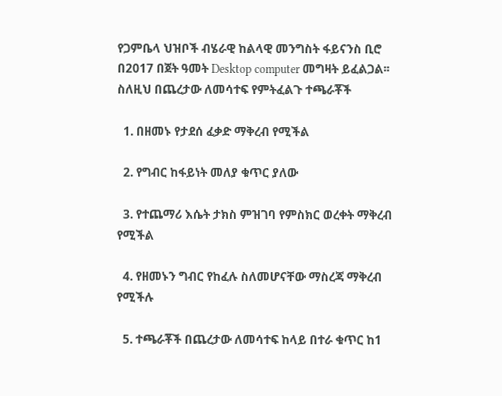የጋምቤላ ህዝቦች ብሄራዊ ከልላዊ መንግስት ፋይናንስ ቢሮ በ2017 በጀት ዓመት Desktop computer መግዛት ይፈልጋል፡፡ ስለዚህ በጨረታው ለመሳተፍ የምትፈልጉ ተጫራቾች

  1. በዘመኑ የታደሰ ፈቃድ ማቅረብ የሚችል

  2. የግብር ከፋይነት መለያ ቁጥር ያለው

  3. የተጨማሪ እሴት ታክስ ምዝገባ የምስክር ወረቀት ማቅረብ የሚችል

  4. የዘመኑን ግብር የከፈሉ ስለመሆናቸው ማስረጃ ማቅረብ የሚችሉ

  5. ተጫራቾች በጨረታው ለመሳተፍ ከላይ በተራ ቁጥር ከ1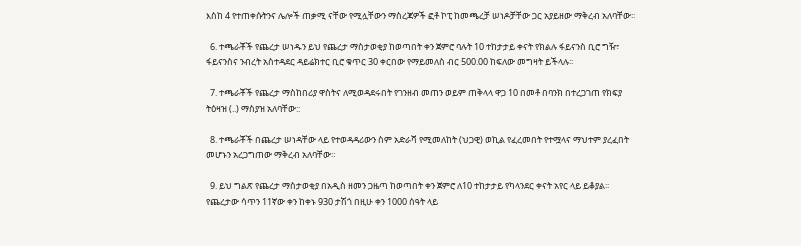እስከ 4 የተጠቀሱትንና ሌሎች ጠቃሚ ናቸው የሚሏቸውን ማስረጃዎች ፎቶ ኮፒ ከመጫረቻ ሠነዶቻቸው ጋር አያይዘው ማቅረብ አለባቸው፡፡

  6. ተጫራቾች የጨረታ ሠነዱን ይህ የጨረታ ማስታወቂያ ከወጣበት ቀን ጀምሮ ባሉት 10 ተከታታይ ቀናት የክልሉ ፋይናንስ ቢሮ ግዥ፣ ፋይናንስና ንብረት አስተዳደር ዳይሬክተር ቢሮ ቁጥር 30 ቀርበው የማይመለስ ብር 500.00 ከፍለው መግዛት ይችላሉ፡፡

  7. ተጫራቾች የጨረታ ማስከበሪያ ዋስትና ለሚወዳደሩበት የገንዘብ መጠን ወይም ጠቅላላ ዋጋ 10 በመቶ በባንክ በተረጋገጠ የክፍያ ትዕዛዝ (..) ማስያዝ አለባቸው::

  8. ተጫራቾች በጨረታ ሠነዳቸው ላይ የተወዳዳሪውን ስም አድራሻ የሚመለከት (ህጋዊ) ወኪል የፈረመበት የተሟላና ማህተም ያረፈበት መሆኑን አረጋግጠው ማቅረብ አለባቸው።

  9. ይህ ግልጽ የጨረታ ማስታወቂያ በአዲስ ዘመን ጋዜጣ ከወጣበት ቀን ጀምሮ ለ10 ተከታታይ የካላንደር ቀናት አየር ላይ ይቆያል፡፡ የጨረታው ሳጥን 11ኛው ቀን ከቀኑ 930 ታሽጎ በዚሁ ቀን 1000 ሰዓት ላይ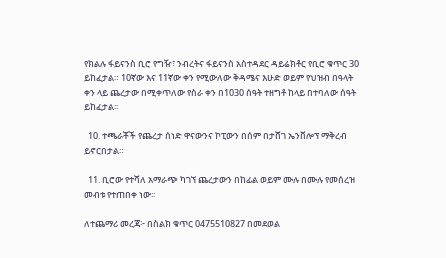የክልሉ ፋይናንስ ቢሮ የግዥ፣ ንብረትና ፋይናንስ አስተዳደር ዳይሬክቶር የቢሮ ቁጥር 30 ይከፈታል። 10ኛው እና 11ኛው ቀን የሚውለው ቅዳሜና እሁድ ወይም የህዝብ በዓላት ቀን ላይ ጨረታው በሚቀጥለው የስራ ቀን በ1030 ሰዓት ተዘግቶ ከላይ በተባለው ሰዓት ይከፈታል፡፡

  10. ተጫራቾች የጨረታ ሰነድ ዋናውንና ኮፒውን በሰም በታሸገ ኤንቨሎፕ ማቅረብ ይኖርበታል።

  11. ቢሮው የተሻለ አማራጭ ካገኘ ጨረታውን በከፊል ወይም ሙሉ በሙሉ የመሰረዝ መብቱ የተጠበቀ ነው፡፡

ለተጨማሪ መረጃ፦ በስልክ ቁጥር 0475510827 በመደወል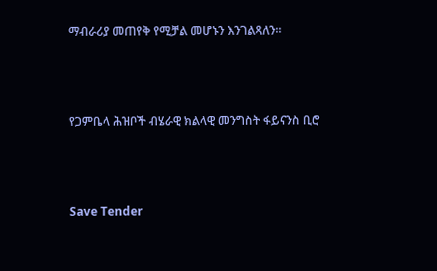ማብራሪያ መጠየቅ የሚቻል መሆኑን እንገልጻለን።




የጋምቤላ ሕዝቦች ብሄራዊ ክልላዊ መንግስት ፋይናንስ ቢሮ




Save Tender